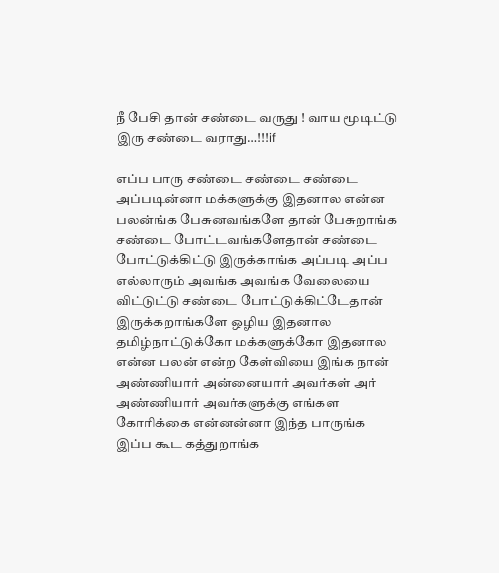நீ பேசி தான் சண்டை வருது ! வாய மூடிட்டு இரு சண்டை வராது…!!!if

எப்ப பாரு சண்டை சண்டை சண்டை அப்படின்னா மக்களுக்கு இதனால என்ன பலன்ங்க பேசுனவங்களே தான் பேசுறாங்க சண்டை போட்டவங்களேதான் சண்டை போட்டுக்கிட்டு இருக்காங்க அப்படி அப்ப எல்லாரும் அவங்க அவங்க வேலையை விட்டுட்டு சண்டை போட்டுக்கிட்டேதான் இருக்கறாங்களே ஒழிய இதனால தமிழ்நாட்டுக்கோ மக்களுக்கோ இதனால என்ன பலன் என்ற கேள்வியை இங்க நான் அண்ணியார் அன்னையார் அவர்கள் அர் அண்ணியார் அவர்களுக்கு எங்கள கோரிக்கை என்னன்னா இந்த பாருங்க இப்ப கூட கத்துறாங்க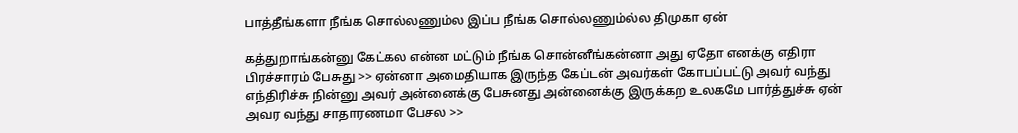பாத்தீங்களா நீங்க சொல்லணும்ல இப்ப நீங்க சொல்லணும்ல்ல திமுகா ஏன்

கத்துறாங்கன்னு கேட்கல என்ன மட்டும் நீங்க சொன்னீங்கன்னா அது ஏதோ எனக்கு எதிரா பிரச்சாரம் பேசுது >> ஏன்னா அமைதியாக இருந்த கேப்டன் அவர்கள் கோபப்பட்டு அவர் வந்து எந்திரிச்சு நின்னு அவர் அன்னைக்கு பேசுனது அன்னைக்கு இருக்கற உலகமே பார்த்துச்சு ஏன் அவர வந்து சாதாரணமா பேசல >>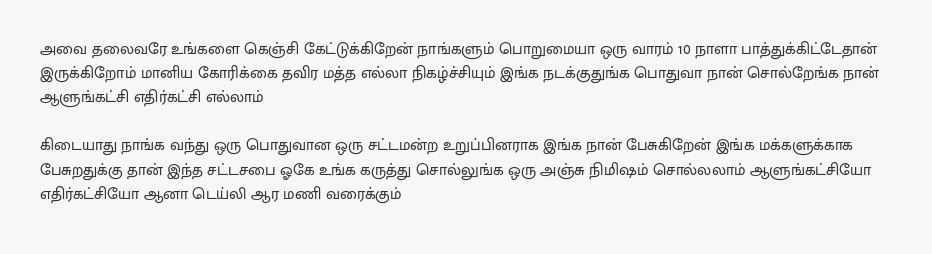அவை தலைவரே உங்களை கெஞ்சி கேட்டுக்கிறேன் நாங்களும் பொறுமையா ஒரு வாரம் 10 நாளா பாத்துக்கிட்டேதான் இருக்கிறோம் மானிய கோரிக்கை தவிர மத்த எல்லா நிகழ்ச்சியும் இங்க நடக்குதுங்க பொதுவா நான் சொல்றேங்க நான் ஆளுங்கட்சி எதிர்கட்சி எல்லாம்

கிடையாது நாங்க வந்து ஒரு பொதுவான ஒரு சட்டமன்ற உறுப்பினராக இங்க நான் பேசுகிறேன் இங்க மக்களுக்காக பேசுறதுக்கு தான் இந்த சட்டசபை ஓகே உங்க கருத்து சொல்லுங்க ஒரு அஞ்சு நிமிஷம் சொல்லலாம் ஆளுங்கட்சியோ எதிர்கட்சியோ ஆனா டெய்லி ஆர மணி வரைக்கும்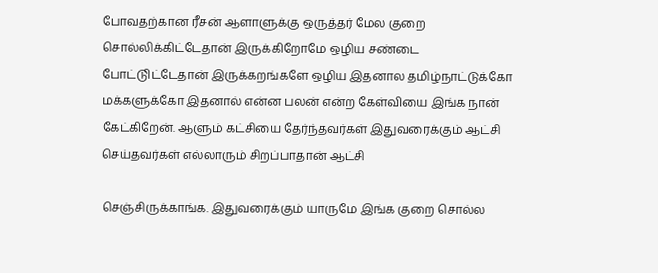போவதற்கான ரீசன் ஆளாளுக்கு ஒருத்தர் மேல குறை சொல்லிக்கிட்டேதான் இருக்கிறோமே ஒழிய சண்டை போட்டுிட்டேதான் இருக்கறங்களே ஒழிய இதனால தமிழ்நாட்டுக்கோ மக்களுக்கோ இதனால் என்ன பலன் என்ற கேள்வியை இங்க நான் கேட்கிறேன். ஆளும் கட்சியை தேர்ந்தவர்கள் இதுவரைக்கும் ஆட்சி செய்தவர்கள் எல்லாரும் சிறப்பாதான் ஆட்சி

செஞ்சிருக்காங்க. இதுவரைக்கும் யாருமே இங்க குறை சொல்ல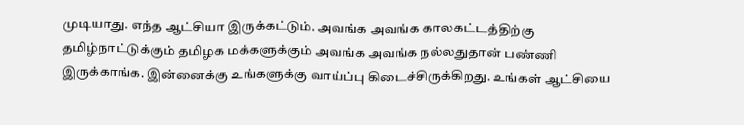முடியாது. எந்த ஆட்சியா இருக்கட்டும். அவங்க அவங்க காலகட்டத்திற்கு தமிழ்நாட்டுக்கும் தமிழக மக்களுக்கும் அவங்க அவங்க நல்லதுதான் பண்ணி இருக்காங்க. இன்னைக்கு உங்களுக்கு வாய்ப்பு கிடைச்சிருக்கிறது. உங்கள் ஆட்சியை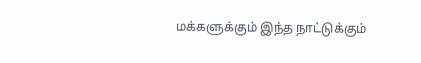மக்களுக்கும் இந்த நாட்டுக்கும்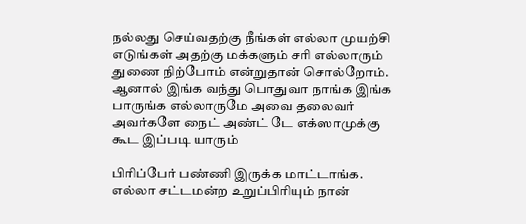நல்லது செய்வதற்கு நீங்கள் எல்லா முயற்சி எடுங்கள் அதற்கு மக்களும் சரி எல்லாரும் துணை நிற்போம் என்றுதான் சொல்றோம். ஆனால் இங்க வந்து பொதுவா நாங்க இங்க பாருங்க எல்லாருமே அவை தலைவர் அவர்களே நைட் அண்ட் டே எக்ஸாமுக்கு கூட இப்படி யாரும்

பிரிப்பேர் பண்ணி இருக்க மாட்டாங்க. எல்லா சட்டமன்ற உறுப்பிரியும் நான்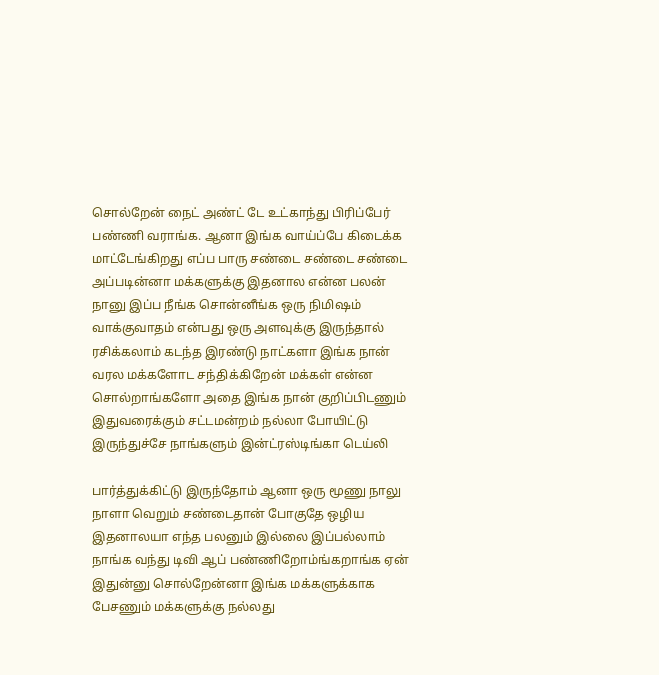சொல்றேன் நைட் அண்ட் டே உட்காந்து பிரிப்பேர் பண்ணி வராங்க. ஆனா இங்க வாய்ப்பே கிடைக்க மாட்டேங்கிறது எப்ப பாரு சண்டை சண்டை சண்டை அப்படின்னா மக்களுக்கு இதனால என்ன பலன் நானு இப்ப நீங்க சொன்னீங்க ஒரு நிமிஷம் வாக்குவாதம் என்பது ஒரு அளவுக்கு இருந்தால் ரசிக்கலாம் கடந்த இரண்டு நாட்களா இங்க நான் வரல மக்களோட சந்திக்கிறேன் மக்கள் என்ன சொல்றாங்களோ அதை இங்க நான் குறிப்பிடணும் இதுவரைக்கும் சட்டமன்றம் நல்லா போயிட்டு இருந்துச்சே நாங்களும் இன்ட்ரஸ்டிங்கா டெய்லி

பார்த்துக்கிட்டு இருந்தோம் ஆனா ஒரு மூணு நாலு நாளா வெறும் சண்டைதான் போகுதே ஒழிய இதனாலயா எந்த பலனும் இல்லை இப்பல்லாம் நாங்க வந்து டிவி ஆப் பண்ணிறோம்ங்கறாங்க ஏன் இதுன்னு சொல்றேன்னா இங்க மக்களுக்காக பேசணும் மக்களுக்கு நல்லது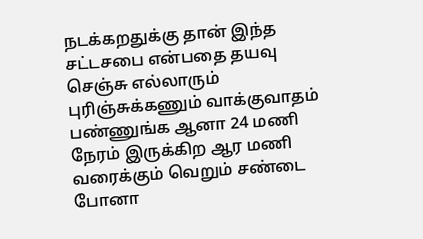நடக்கறதுக்கு தான் இந்த சட்டசபை என்பதை தயவு செஞ்சு எல்லாரும் புரிஞ்சுக்கணும் வாக்குவாதம் பண்ணுங்க ஆனா 24 மணி நேரம் இருக்கிற ஆர மணி வரைக்கும் வெறும் சண்டை போனா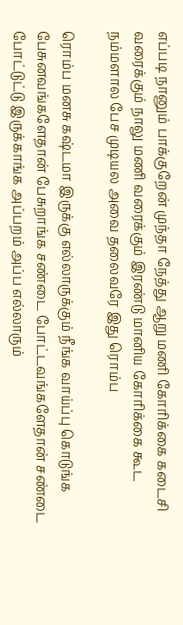எப்படி நானும் பாக்குறேன் முந்தா நேத்து ஆறு மணி கோரிக்கை கடைசி வரைக்கும் நாலு மணி வரைக்கும் இரண்டு மானிய கோரிக்கை கூட நம்மளால பேச முடியல அவை தலைவரே இது ரொம்ப

ரொம்ப மனசு கஷ்டமா இருக்கு எல்லாருக்கும் நீங்க வாய்ப்பு கொடுங்க பேசுனவங்களேதான் பேசுறாங்க சண்டை போட்டவங்களேதான் சண்டை போட்டுட்டு இருக்காங்க அப்பறம் அப்ப எல்லாரும்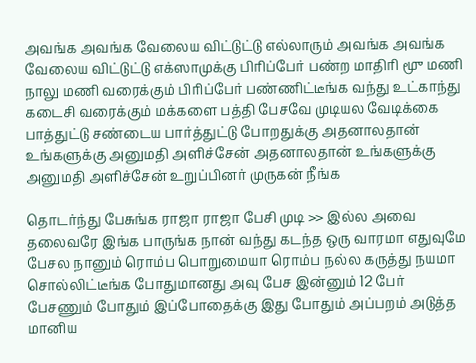அவங்க அவங்க வேலைய விட்டுட்டு எல்லாரும் அவங்க அவங்க வேலைய விட்டுட்டு எக்ஸாமுக்கு பிரிப்பேர் பண்ற மாதிரி மூு மணி நாலு மணி வரைக்கும் பிரிப்பேர் பண்ணிட்டீங்க வந்து உட்காந்து கடைசி வரைக்கும் மக்களை பத்தி பேசவே முடியல வேடிக்கை பாத்துட்டு சண்டைய பார்த்துட்டு போறதுக்கு அதனாலதான் உங்களுக்கு அனுமதி அளிச்சேன் அதனாலதான் உங்களுக்கு அனுமதி அளிச்சேன் உறுப்பினர் முருகன் நீங்க

தொடர்ந்து பேசுங்க ராஜா ராஜா பேசி முடி >> இல்ல அவை தலைவரே இங்க பாருங்க நான் வந்து கடந்த ஒரு வாரமா எதுவுமே பேசல நானும் ரொம்ப பொறுமையா ரொம்ப நல்ல கருத்து நயமா சொல்லிட்டீங்க போதுமானது அவு பேச இன்னும் 12 பேர் பேசணும் போதும் இப்போதைக்கு இது போதும் அப்பறம் அடுத்த மானிய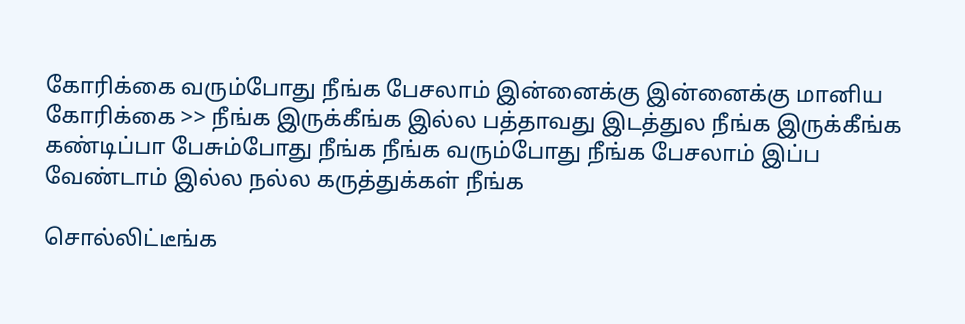கோரிக்கை வரும்போது நீங்க பேசலாம் இன்னைக்கு இன்னைக்கு மானிய கோரிக்கை >> நீங்க இருக்கீங்க இல்ல பத்தாவது இடத்துல நீங்க இருக்கீங்க கண்டிப்பா பேசும்போது நீங்க நீங்க வரும்போது நீங்க பேசலாம் இப்ப வேண்டாம் இல்ல நல்ல கருத்துக்கள் நீங்க

சொல்லிட்டீங்க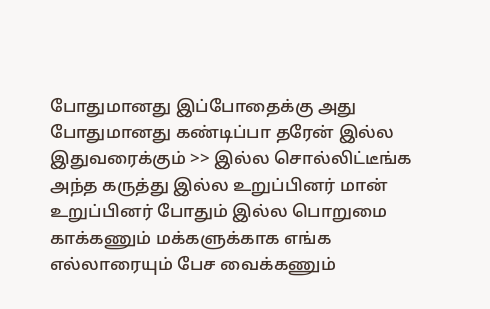போதுமானது இப்போதைக்கு அது போதுமானது கண்டிப்பா தரேன் இல்ல இதுவரைக்கும் >> இல்ல சொல்லிட்டீங்க அந்த கருத்து இல்ல உறுப்பினர் மான் உறுப்பினர் போதும் இல்ல பொறுமை காக்கணும் மக்களுக்காக எங்க எல்லாரையும் பேச வைக்கணும்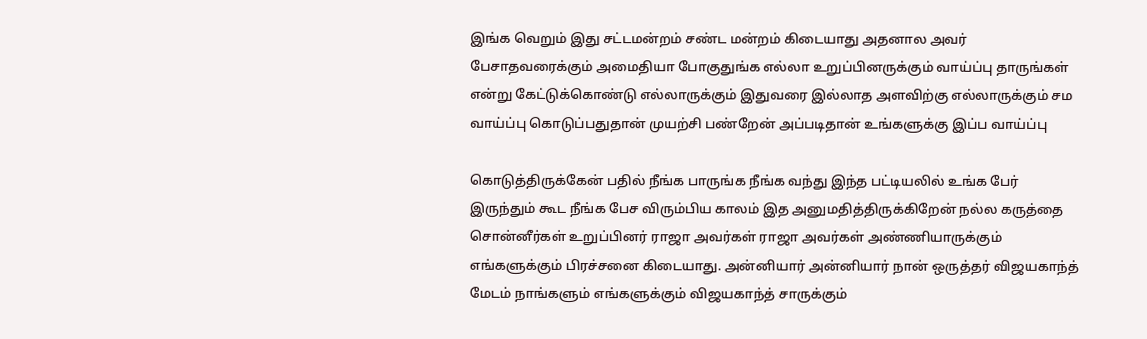இங்க வெறும் இது சட்டமன்றம் சண்ட மன்றம் கிடையாது அதனால அவர் பேசாதவரைக்கும் அமைதியா போகுதுங்க எல்லா உறுப்பினருக்கும் வாய்ப்பு தாருங்கள் என்று கேட்டுக்கொண்டு எல்லாருக்கும் இதுவரை இல்லாத அளவிற்கு எல்லாருக்கும் சம வாய்ப்பு கொடுப்பதுதான் முயற்சி பண்றேன் அப்படிதான் உங்களுக்கு இப்ப வாய்ப்பு

கொடுத்திருக்கேன் பதில் நீங்க பாருங்க நீங்க வந்து இந்த பட்டியலில் உங்க பேர் இருந்தும் கூட நீங்க பேச விரும்பிய காலம் இத அனுமதித்திருக்கிறேன் நல்ல கருத்தை சொன்னீர்கள் உறுப்பினர் ராஜா அவர்கள் ராஜா அவர்கள் அண்ணியாருக்கும் எங்களுக்கும் பிரச்சனை கிடையாது. அன்னியார் அன்னியார் நான் ஒருத்தர் விஜயகாந்த் மேடம் நாங்களும் எங்களுக்கும் விஜயகாந்த் சாருக்கும்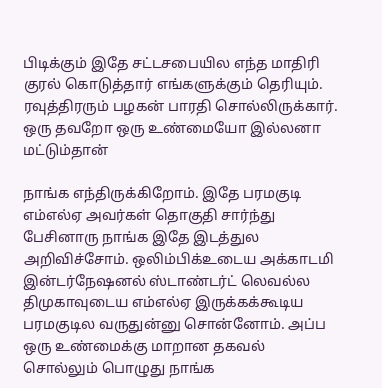பிடிக்கும் இதே சட்டசபையில எந்த மாதிரி குரல் கொடுத்தார் எங்களுக்கும் தெரியும். ரவுத்திரரும் பழகன் பாரதி சொல்லிருக்கார். ஒரு தவறோ ஒரு உண்மையோ இல்லனா மட்டும்தான்

நாங்க எந்திருக்கிறோம். இதே பரமகுடி எம்எல்ஏ அவர்கள் தொகுதி சார்ந்து பேசினாரு நாங்க இதே இடத்துல அறிவிச்சோம். ஒலிம்பிக்உடைய அக்காடமி இன்டர்நேஷனல் ஸ்டாண்டர்ட் லெவல்ல திமுகாவுடைய எம்எல்ஏ இருக்கக்கூடிய பரமகுடில வருதுன்னு சொன்னோம். அப்ப ஒரு உண்மைக்கு மாறான தகவல் சொல்லும் பொழுது நாங்க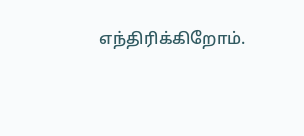எந்திரிக்கிறோம்.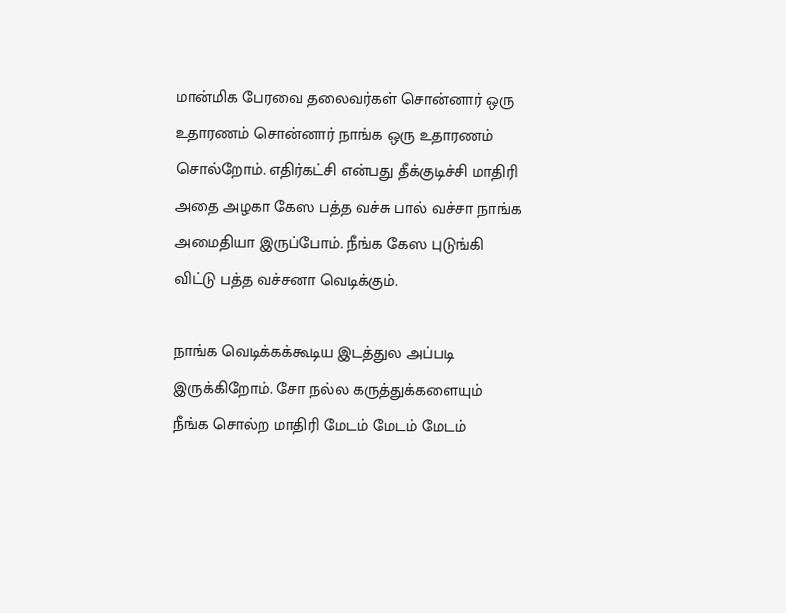மான்மிக பேரவை தலைவர்கள் சொன்னார் ஒரு உதாரணம் சொன்னார் நாங்க ஒரு உதாரணம் சொல்றோம். எதிர்கட்சி என்பது தீக்குடிச்சி மாதிரி அதை அழகா கேஸ பத்த வச்சு பால் வச்சா நாங்க அமைதியா இருப்போம். நீங்க கேஸ புடுங்கி விட்டு பத்த வச்சனா வெடிக்கும்.

நாங்க வெடிக்கக்கூடிய இடத்துல அப்படி இருக்கிறோம். சோ நல்ல கருத்துக்களையும் நீங்க சொல்ற மாதிரி மேடம் மேடம் மேடம்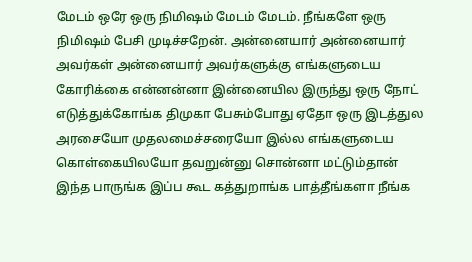மேடம் ஒரே ஒரு நிமிஷம் மேடம் மேடம். நீங்களே ஒரு நிமிஷம் பேசி முடிச்சறேன். அன்னையார் அன்னையார் அவர்கள் அன்னையார் அவர்களுக்கு எங்களுடைய கோரிக்கை என்னன்னா இன்னையில இருந்து ஒரு நோட் எடுத்துக்கோங்க திமுகா பேசும்போது ஏதோ ஒரு இடத்துல அரசையோ முதலமைச்சரையோ இல்ல எங்களுடைய கொள்கையிலயோ தவறுன்னு சொன்னா மட்டும்தான் இந்த பாருங்க இப்ப கூட கத்துறாங்க பாத்தீங்களா நீங்க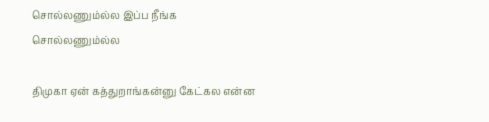சொல்லணும்ல்ல இப்ப நீங்க சொல்லணும்ல்ல

திமுகா ஏன் கத்துறாங்கன்னு கேட்கல என்ன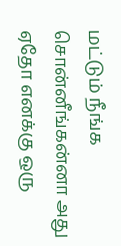மட்டும் நீங்க சொன்னீங்கன்னா அது ஏதோ எனக்கு ஒரு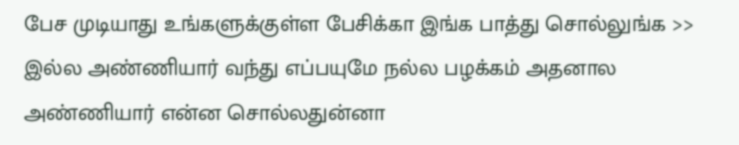பேச முடியாது உங்களுக்குள்ள பேசிக்கா இங்க பாத்து சொல்லுங்க >> இல்ல அண்ணியார் வந்து எப்பயுமே நல்ல பழக்கம் அதனால அண்ணியார் என்ன சொல்லதுன்னா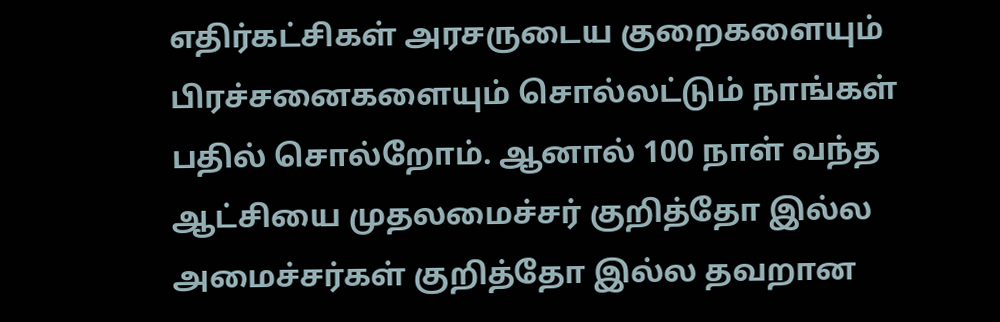எதிர்கட்சிகள் அரசருடைய குறைகளையும் பிரச்சனைகளையும் சொல்லட்டும் நாங்கள் பதில் சொல்றோம். ஆனால் 100 நாள் வந்த ஆட்சியை முதலமைச்சர் குறித்தோ இல்ல அமைச்சர்கள் குறித்தோ இல்ல தவறான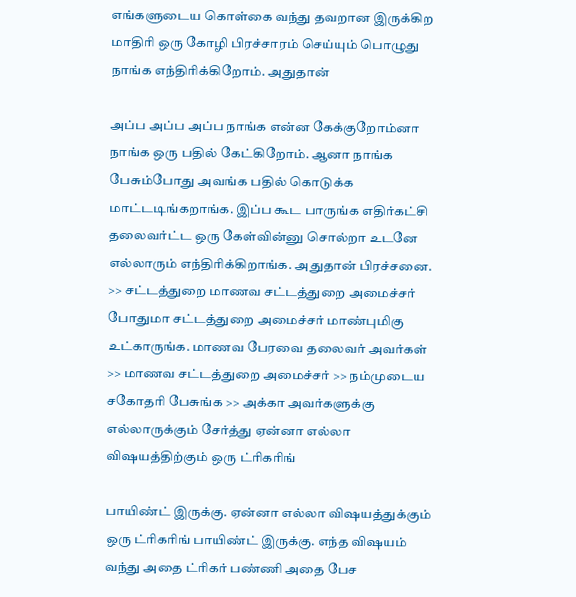எங்களுடைய கொள்கை வந்து தவறான இருக்கிற மாதிரி ஒரு கோழி பிரச்சாரம் செய்யும் பொழுது நாங்க எந்திரிக்கிறோம். அதுதான்

அப்ப அப்ப அப்ப நாங்க என்ன கேக்குறோம்னா நாங்க ஒரு பதில் கேட்கிறோம். ஆனா நாங்க பேசும்போது அவங்க பதில் கொடுக்க மாட்டடிங்கறாங்க. இப்ப கூட பாருங்க எதிர்கட்சி தலைவர்ட்ட ஒரு கேள்வின்னு சொல்றா உடனே எல்லாரும் எந்திரிக்கிறாங்க. அதுதான் பிரச்சனை. >> சட்டத்துறை மாணவ சட்டத்துறை அமைச்சர் போதுமா சட்டத்துறை அமைச்சர் மாண்புமிகு உட்காருங்க. மாணவ பேரவை தலைவர் அவர்கள் >> மாணவ சட்டத்துறை அமைச்சர் >> நம்முடைய சகோதரி பேசுங்க >> அக்கா அவர்களுக்கு எல்லாருக்கும் சேர்த்து ஏன்னா எல்லா விஷயத்திற்கும் ஒரு ட்ரிகரிங்

பாயிண்ட் இருக்கு. ஏன்னா எல்லா விஷயத்துக்கும் ஒரு ட்ரிகரிங் பாயிண்ட் இருக்கு. எந்த விஷயம் வந்து அதை ட்ரிகர் பண்ணி அதை பேச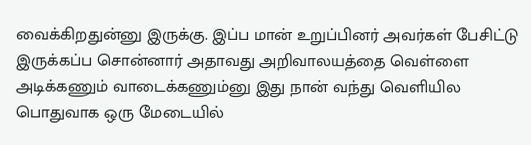வைக்கிறதுன்னு இருக்கு. இப்ப மான் உறுப்பினர் அவர்கள் பேசிட்டு இருக்கப்ப சொன்னார் அதாவது அறிவாலயத்தை வெள்ளை அடிக்கணும் வாடைக்கணும்னு இது நான் வந்து வெளியில பொதுவாக ஒரு மேடையில்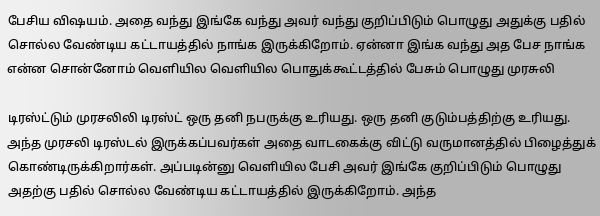பேசிய விஷயம். அதை வந்து இங்கே வந்து அவர் வந்து குறிப்பிடும் பொழுது அதுக்கு பதில் சொல்ல வேண்டிய கட்டாயத்தில் நாங்க இருக்கிறோம். ஏன்னா இங்க வந்து அத பேச நாங்க என்ன சொன்னோம் வெளியில வெளியில பொதுக்கூட்டத்தில் பேசும் பொழுது முரசுலி

டிரஸ்ட்டும் முரசலிலி டிரஸ்ட் ஒரு தனி நபருக்கு உரியது. ஒரு தனி குடும்பத்திற்கு உரியது. அந்த முரசலி டிரஸ்டல் இருக்கப்பவர்கள் அதை வாடகைக்கு விட்டு வருமானத்தில் பிழைத்துக் கொண்டிருக்கிறார்கள். அப்படின்னு வெளியில பேசி அவர் இங்கே குறிப்பிடும் பொழுது அதற்கு பதில் சொல்ல வேண்டிய கட்டாயத்தில் இருக்கிறோம். அந்த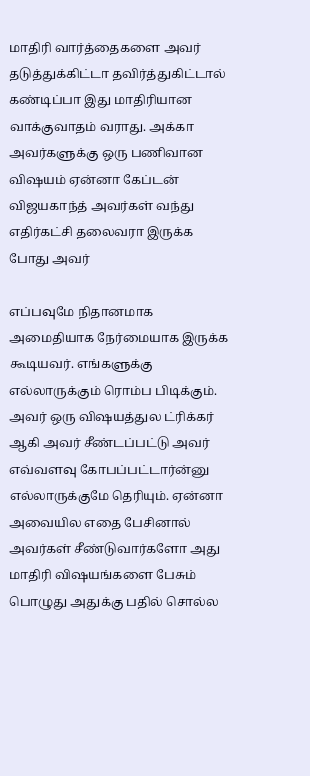மாதிரி வார்த்தைகளை அவர் தடுத்துக்கிட்டா தவிர்த்துகிட்டால் கண்டிப்பா இது மாதிரியான வாக்குவாதம் வராது. அக்கா அவர்களுக்கு ஒரு பணிவான விஷயம் ஏன்னா கேப்டன் விஜயகாந்த் அவர்கள் வந்து எதிர்கட்சி தலைவரா இருக்க போது அவர்

எப்பவுமே நிதானமாக அமைதியாக நேர்மையாக இருக்க கூடியவர். எங்களுக்கு எல்லாருக்கும் ரொம்ப பிடிக்கும். அவர் ஒரு விஷயத்துல ட்ரிக்கர் ஆகி அவர் சீண்டப்பட்டு அவர் எவ்வளவு கோபப்பட்டார்ன்னு எல்லாருக்குமே தெரியும். ஏன்னா அவையில எதை பேசினால் அவர்கள் சீண்டுவார்களோ அது மாதிரி விஷயங்களை பேசும் பொழுது அதுக்கு பதில் சொல்ல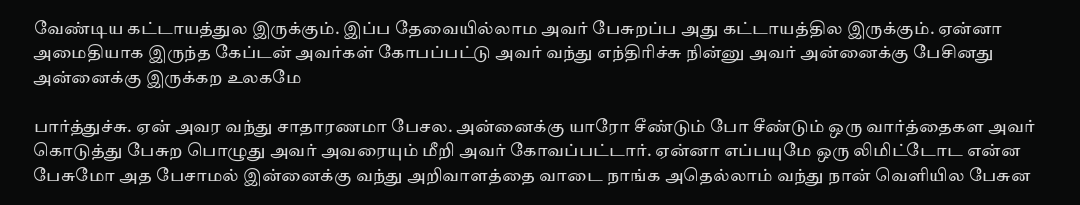வேண்டிய கட்டாயத்துல இருக்கும். இப்ப தேவையில்லாம அவர் பேசுறப்ப அது கட்டாயத்தில இருக்கும். ஏன்னா அமைதியாக இருந்த கேப்டன் அவர்கள் கோபப்பட்டு அவர் வந்து எந்திரிச்சு நின்னு அவர் அன்னைக்கு பேசினது அன்னைக்கு இருக்கற உலகமே

பார்த்துச்சு. ஏன் அவர வந்து சாதாரணமா பேசல. அன்னைக்கு யாரோ சீண்டும் போ சீண்டும் ஒரு வார்த்தைகள அவர் கொடுத்து பேசுற பொழுது அவர் அவரையும் மீறி அவர் கோவப்பட்டார். ஏன்னா எப்பயுமே ஒரு லிமிட்டோட என்ன பேசுமோ அத பேசாமல் இன்னைக்கு வந்து அறிவாளத்தை வாடை நாங்க அதெல்லாம் வந்து நான் வெளியில பேசுன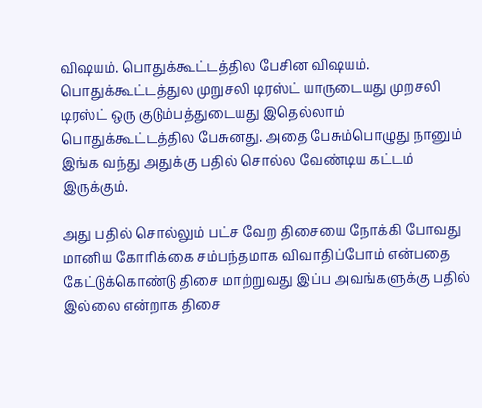விஷயம். பொதுக்கூட்டத்தில பேசின விஷயம். பொதுக்கூட்டத்துல முறுசலி டிரஸ்ட் யாருடையது முறசலி டிரஸ்ட் ஒரு குடும்பத்துடையது இதெல்லாம் பொதுக்கூட்டத்தில பேசுனது. அதை பேசும்பொழுது நானும் இங்க வந்து அதுக்கு பதில் சொல்ல வேண்டிய கட்டம் இருக்கும்.

அது பதில் சொல்லும் பட்ச வேற திசையை நோக்கி போவது மானிய கோரிக்கை சம்பந்தமாக விவாதிப்போம் என்பதை கேட்டுக்கொண்டு திசை மாற்றுவது இப்ப அவங்களுக்கு பதில் இல்லை என்றாக திசை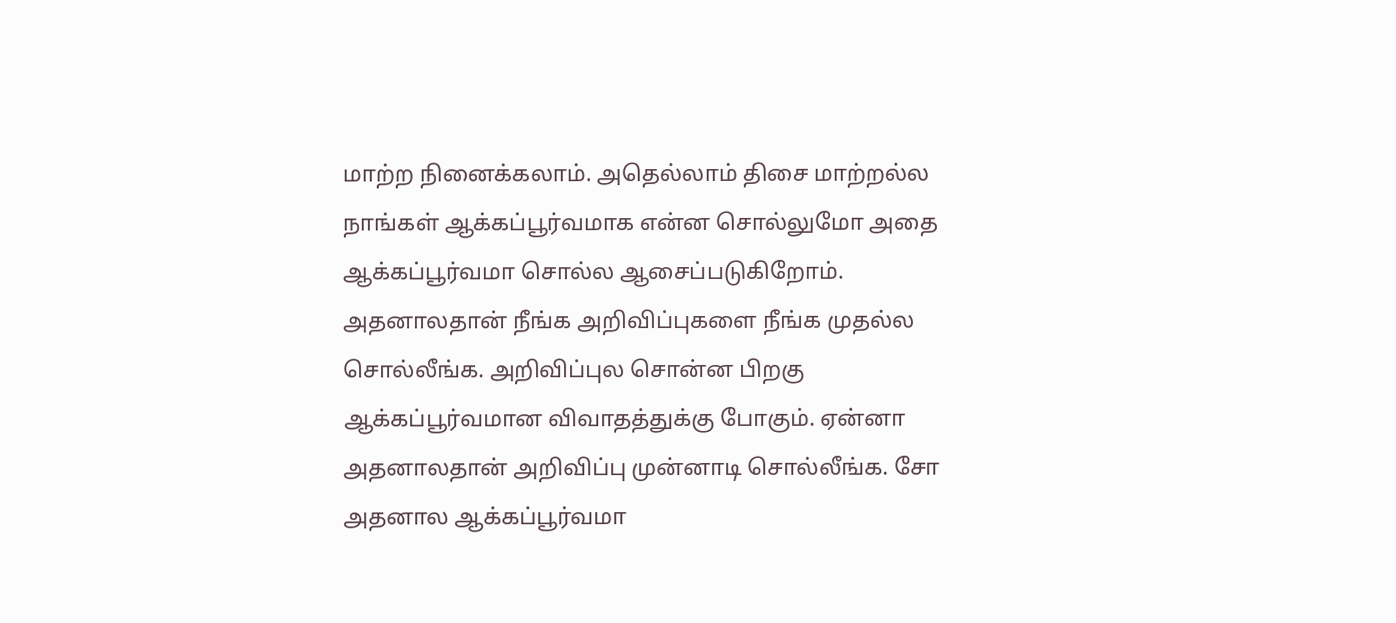மாற்ற நினைக்கலாம். அதெல்லாம் திசை மாற்றல்ல நாங்கள் ஆக்கப்பூர்வமாக என்ன சொல்லுமோ அதை ஆக்கப்பூர்வமா சொல்ல ஆசைப்படுகிறோம். அதனாலதான் நீங்க அறிவிப்புகளை நீங்க முதல்ல சொல்லீங்க. அறிவிப்புல சொன்ன பிறகு ஆக்கப்பூர்வமான விவாதத்துக்கு போகும். ஏன்னா அதனாலதான் அறிவிப்பு முன்னாடி சொல்லீங்க. சோ அதனால ஆக்கப்பூர்வமா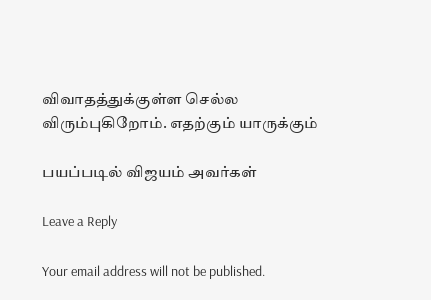விவாதத்துக்குள்ள செல்ல விரும்புகிறோம். எதற்கும் யாருக்கும்

பயப்படில் விஜயம் அவர்கள்

Leave a Reply

Your email address will not be published.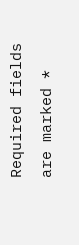Required fields are marked *